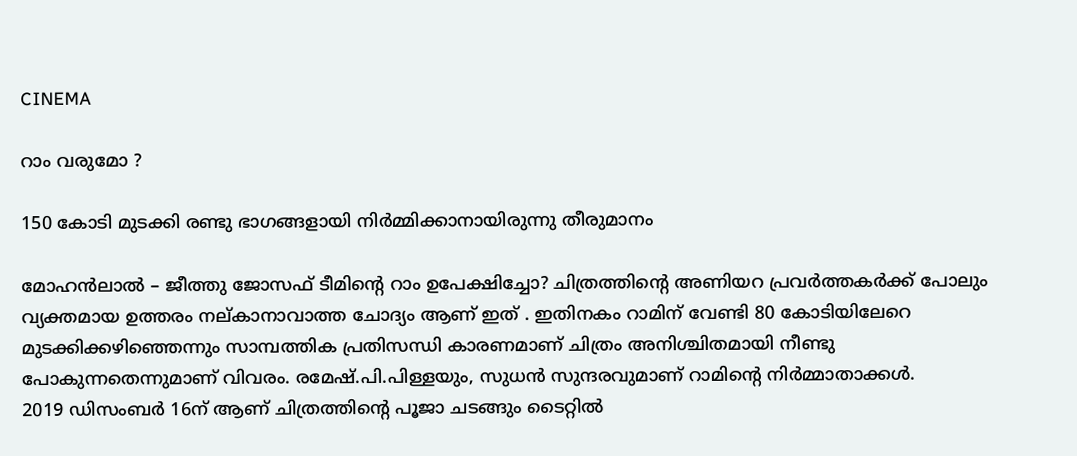CINEMA

റാം വരുമോ ?

150 കോടി മുടക്കി രണ്ടു ഭാഗങ്ങളായി നിർമ്മിക്കാനായിരുന്നു തീരുമാനം

മോഹൻലാൽ – ജീത്തു ജോസഫ് ടീമിന്റെ റാം ഉപേക്ഷിച്ചോ? ചിത്രത്തിന്റെ അണിയറ പ്രവർത്തകർക്ക് പോലും വ്യക്തമായ ഉത്തരം നല്കാനാവാത്ത ചോദ്യം ആണ് ഇത് . ഇതിനകം റാമിന് വേണ്ടി 80 കോടിയിലേറെ മുടക്കിക്കഴിഞ്ഞെന്നും സാമ്പത്തിക പ്രതിസന്ധി കാരണമാണ് ചിത്രം അനിശ്ചിതമായി നീണ്ടു പോകുന്നതെന്നുമാണ് വിവരം. രമേഷ്.പി.പിള്ളയും, സുധൻ സുന്ദരവുമാണ് റാമിന്റെ നിർമ്മാതാക്കൾ.
2019 ഡിസംബർ 16ന് ആണ് ചിത്രത്തിന്റെ പൂജാ ചടങ്ങും ടൈറ്റിൽ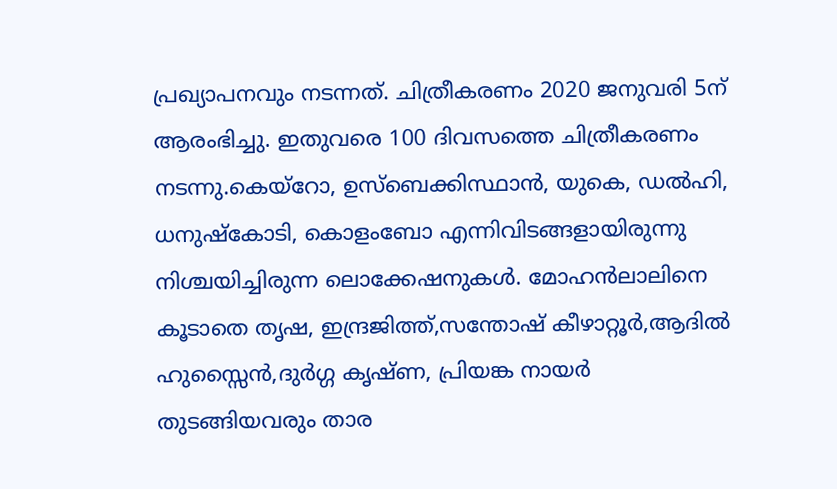പ്രഖ്യാപനവും നടന്നത്. ചിത്രീകരണം 2020 ജനുവരി 5ന് ആരംഭിച്ചു. ഇതുവരെ 100 ദിവസത്തെ ചിത്രീകരണം നടന്നു.കെയ്റോ, ഉസ്ബെക്കിസ്ഥാൻ, യുകെ, ഡൽഹി, ധനുഷ്കോടി, കൊളംബോ എന്നിവിടങ്ങളായിരുന്നു നിശ്ചയിച്ചിരുന്ന ലൊക്കേഷനുകൾ. മോഹൻലാലിനെ കൂടാതെ തൃഷ, ഇന്ദ്രജിത്ത്,സന്തോഷ് കീഴാറ്റൂർ,ആദിൽ ഹുസ്സൈൻ,ദുർഗ്ഗ കൃഷ്ണ, പ്രിയങ്ക നായർ തുടങ്ങിയവരും താര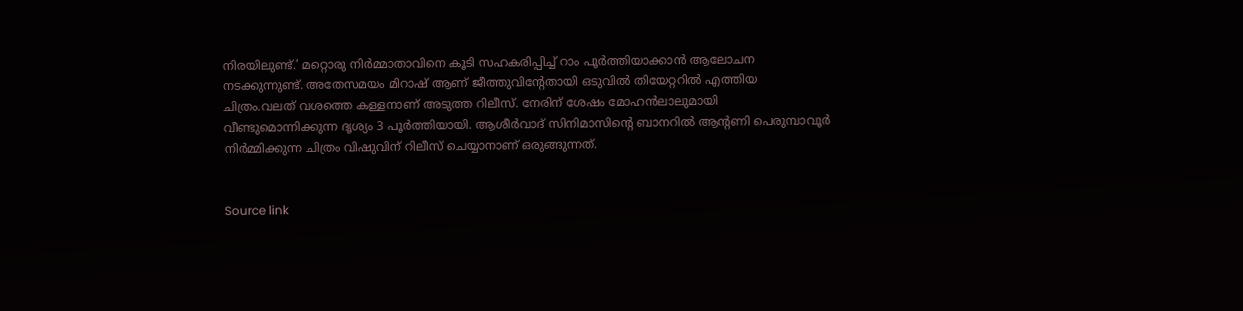നിരയിലുണ്ട്.’ മറ്റൊരു നിർമ്മാതാവിനെ കൂടി സഹകരിപ്പിച്ച് റാം പൂർത്തിയാക്കാൻ ആലോചന നടക്കുന്നുണ്ട്. അതേസമയം മിറാഷ് ആണ് ജീത്തുവിന്റേതായി ഒടുവിൽ തിയേറ്ററിൽ എത്തിയ ചിത്രം.വലത് വശത്തെ കള്ളനാണ് അടുത്ത റിലീസ്. നേരിന് ശേഷം മോഹൻലാലുമായി വീണ്ടുമൊന്നിക്കുന്ന ദൃശ്യം 3 പൂർത്തിയായി. ആശീർവാദ് സിനിമാസിന്റെ ബാനറിൽ ആന്റണി പെരുമ്പാവൂർ നിർമ്മിക്കുന്ന ചിത്രം വിഷുവിന് റിലീസ് ചെയ്യാനാണ് ഒരുങ്ങുന്നത്.


Source link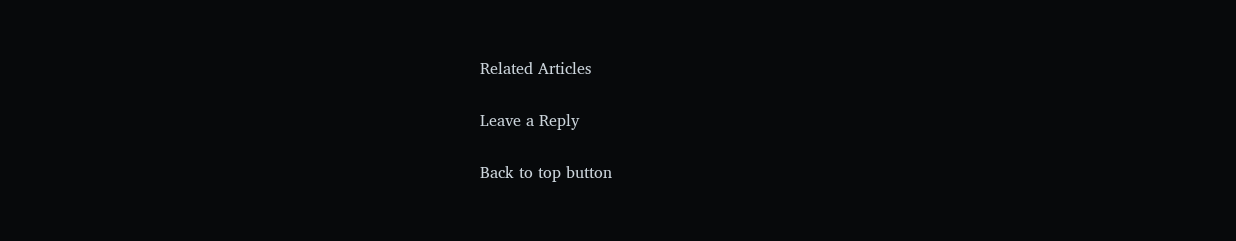Related Articles

Leave a Reply

Back to top button